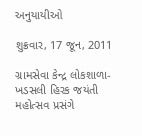અનુયાયીઓ

શુક્રવાર, 17 જૂન, 2011

ગ્રામસેવા કેન્‍દ્ર લોકશાળા-ખડસલી હિરક જયંતી મહોત્‍સવ પ્રસંગે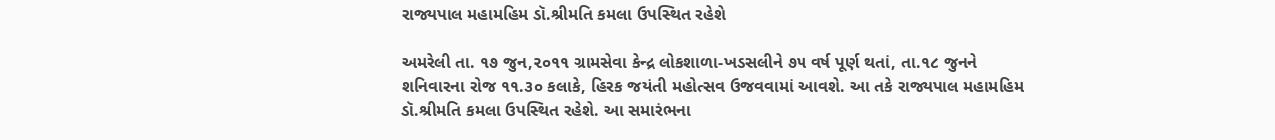રાજ્યપાલ મહામહિમ ડૉ.શ્રીમતિ કમલા ઉપસ્‍થિત રહેશે

અમરેલી તા. ૧૭ જુન,૨૦૧૧ ગ્રામસેવા કેન્‍દ્ર લોકશાળા-ખડસલીને ૭૫ વર્ષ પૂર્ણ થતાં, તા.૧૮ જુનને શનિવારના રોજ ૧૧.૩૦ કલાકે, હિરક જયંતી મહોત્‍સવ ઉજવવામાં આવશે. આ તકે રાજ્યપાલ મહામહિમ ડૉ.શ્રીમતિ કમલા ઉપસ્‍થિત રહેશે. આ સમારંભના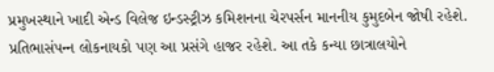પ્રમુખસ્‍થાને ખાદી એન્‍ડ વિલેજ ઇન્‍ડસ્‍ટ્રીઝ કમિશનના ચેરપર્સન માનનીય કુમુદબેન જોષી રહેશે. પ્રતિભાસંપન્‍ન લોકનાયકો પણ આ પ્રસંગે હાજર રહેશે. આ તકે કન્‍યા છાત્રાલયોને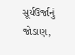સૂર્યઉર્જાનું જોડાણ,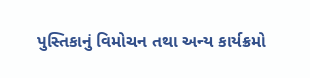પુસ્‍તિકાનું વિમોચન તથા અન્‍ય કાર્યક્રમો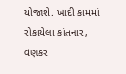યોજાશે. ખાદી કામમાં રોકાયેલા કાંતનાર, વણકર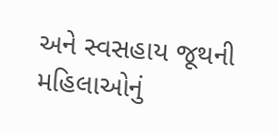અને સ્‍વસહાય જૂથની મહિલાઓનું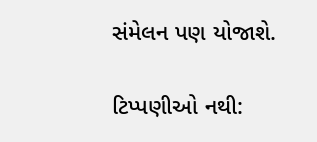સંમેલન પણ યોજાશે.

ટિપ્પણીઓ નથી: